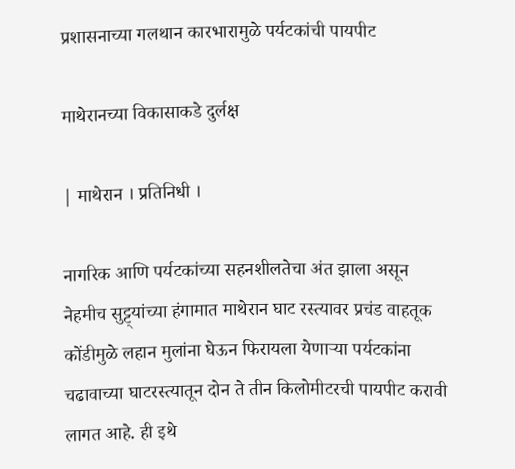प्रशासनाच्या गलथान कारभारामुळे पर्यटकांची पायपीट

माथेरानच्या विकासाकडे दुर्लक्ष

| माथेरान । प्रतिनिधी ।

नागरिक आणि पर्यटकांच्या सहनशीलतेचा अंत झाला असून नेहमीच सुट्ट्यांच्या हंगामात माथेरान घाट रस्त्यावर प्रचंड वाहतूक कोंडीमुळे लहान मुलांना घेऊन फिरायला येणार्‍या पर्यटकांना चढावाच्या घाटरस्त्यातून दोन ते तीन किलोमीटरची पायपीट करावी लागत आहे. ही इथे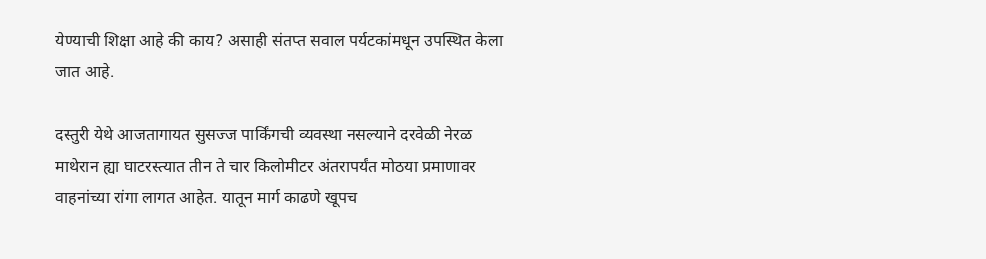येण्याची शिक्षा आहे की काय? असाही संतप्त सवाल पर्यटकांमधून उपस्थित केला जात आहे.

दस्तुरी येथे आजतागायत सुसज्ज पार्किंगची व्यवस्था नसल्याने दरवेळी नेरळ माथेरान ह्या घाटरस्त्यात तीन ते चार किलोमीटर अंतरापर्यंत मोठया प्रमाणावर वाहनांच्या रांगा लागत आहेत. यातून मार्ग काढणे खूपच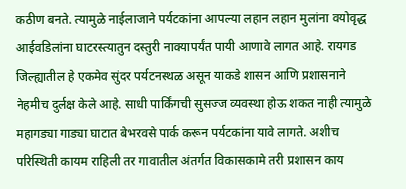कठीण बनते. त्यामुळे नाईलाजाने पर्यटकांना आपल्या लहान लहान मुलांना वयोवृद्ध आईवडिलांना घाटरस्त्यातुन दस्तुरी नाक्यापर्यंत पायी आणावे लागत आहे. रायगड जिल्ह्यातील हे एकमेव सुंदर पर्यटनस्थळ असून याकडे शासन आणि प्रशासनाने नेहमीच दुर्लक्ष केले आहे. साधी पार्किंगची सुसज्ज व्यवस्था होऊ शकत नाही त्यामुळे महागड्या गाड्या घाटात बेभरवसे पार्क करून पर्यटकांना यावे लागते. अशीच परिस्थिती कायम राहिली तर गावातील अंतर्गत विकासकामे तरी प्रशासन काय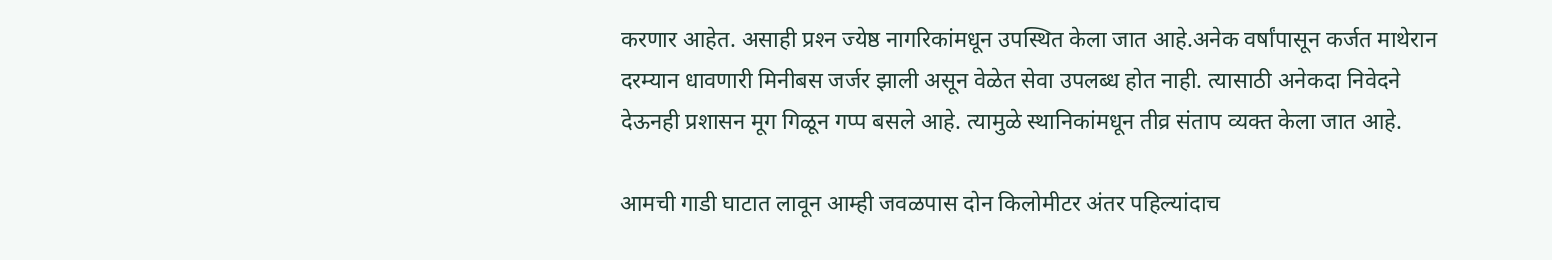करणार आहेत. असाही प्रश्‍न ज्येष्ठ नागरिकांमधून उपस्थित केला जात आहे.अनेक वर्षांपासून कर्जत माथेरान दरम्यान धावणारी मिनीबस जर्जर झाली असून वेळेत सेवा उपलब्ध होत नाही. त्यासाठी अनेकदा निवेदने देऊनही प्रशासन मूग गिळून गप्प बसले आहे. त्यामुळे स्थानिकांमधून तीव्र संताप व्यक्त केला जात आहे.

आमची गाडी घाटात लावून आम्ही जवळपास दोन किलोमीटर अंतर पहिल्यांदाच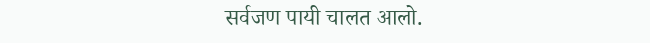सर्वजण पायी चालत आलो.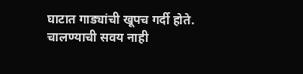घाटात गाड्यांची खूपच गर्दी होते. चालण्याची सवय नाही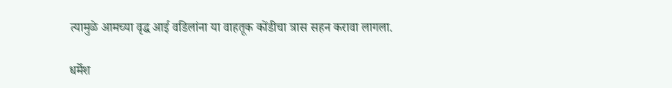त्यामुळे आमच्या वृद्ध आई वडिलांना या वाहतूक कोंडीचा त्रास सहन करावा लागला.

धर्मेश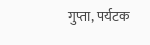गुप्ता, पर्यटक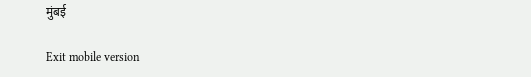मुंबई

Exit mobile version